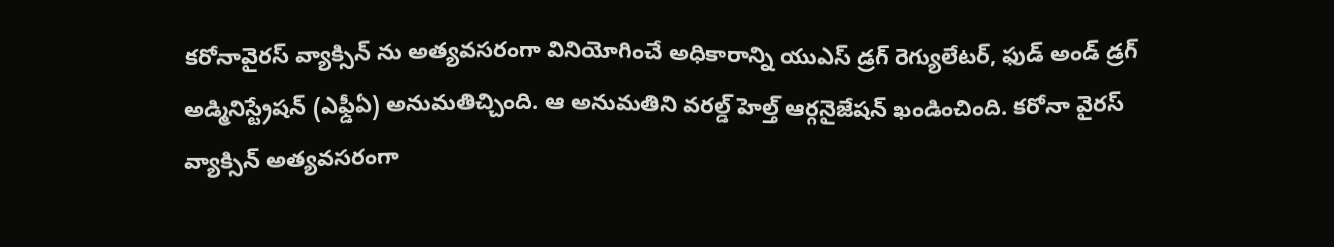కరోనావైరస్ వ్యాక్సిన్ ను అత్యవసరంగా వినియోగించే అధికారాన్ని యుఎస్ డ్రగ్ రెగ్యులేటర్, ఫుడ్ అండ్ డ్రగ్ అడ్మినిస్ట్రేషన్ (ఎఫ్డీఏ) అనుమతిచ్చింది. ఆ అనుమతిని వరల్డ్ హెల్త్ ఆర్గనైజేషన్ ఖండించింది. కరోనా వైరస్ వ్యాక్సిన్ అత్యవసరంగా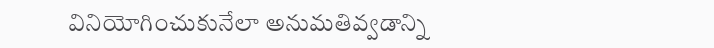వినియోగించుకునేలా అనుమతివ్వడాన్ని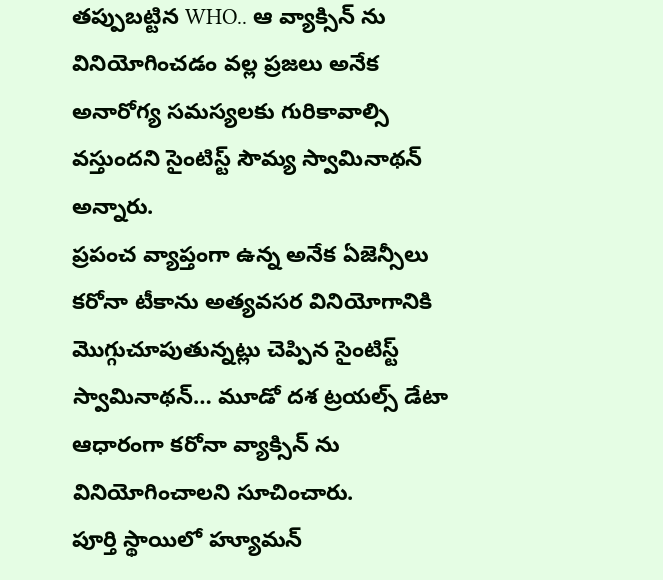తప్పుబట్టిన WHO.. ఆ వ్యాక్సిన్ ను వినియోగించడం వల్ల ప్రజలు అనేక అనారోగ్య సమస్యలకు గురికావాల్సి వస్తుందని సైంటిస్ట్ సౌమ్య స్వామినాథన్ అన్నారు.
ప్రపంచ వ్యాప్తంగా ఉన్న అనేక ఏజెన్సీలు కరోనా టీకాను అత్యవసర వినియోగానికి మొగ్గుచూపుతున్నట్లు చెప్పిన సైంటిస్ట్ స్వామినాథన్… మూడో దశ ట్రయల్స్ డేటా ఆధారంగా కరోనా వ్యాక్సిన్ ను వినియోగించాలని సూచించారు.
పూర్తి స్థాయిలో హ్యూమన్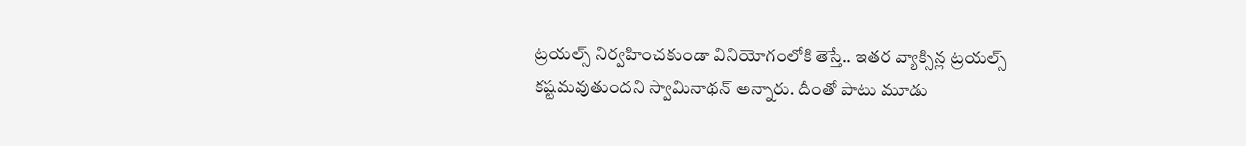ట్రయల్స్ నిర్వహించకుండా వినియోగంలోకి తెస్తే.. ఇతర వ్యాక్సిన్ల ట్రయల్స్ కష్టమవుతుందని స్వామినాథన్ అన్నారు. దీంతో పాటు మూడు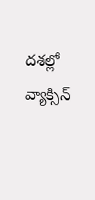దశల్లో వ్యాక్సిన్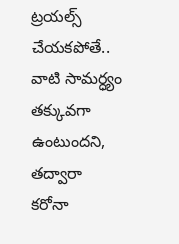ట్రయల్స్ చేయకపోతే.. వాటి సామర్ధ్యం తక్కువగా ఉంటుందని, తద్వారా కరోనా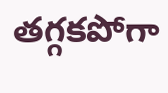తగ్గకపోగా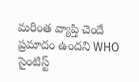మరింత వ్యాప్తి చెందే ప్రమాదం ఉందని WHO సైంటిస్ట్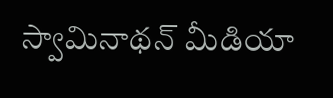స్వామినాథన్ మీడియా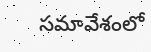సమావేశంలో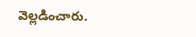వెల్లడించారు.